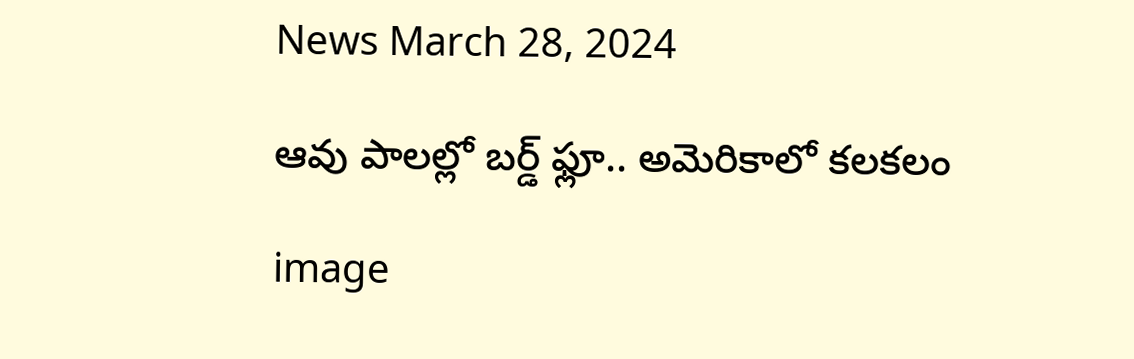News March 28, 2024

ఆవు పాలల్లో బర్డ్ ఫ్లూ.. అమెరికాలో కలకలం

image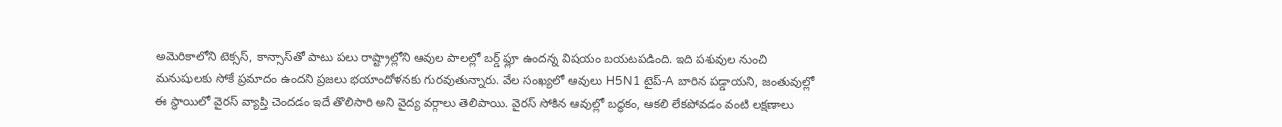అమెరికాలోని టెక్సస్, కాన్సాస్‌తో పాటు పలు రాష్ట్రాల్లోని ఆవుల పాలల్లో బర్డ్ ఫ్లూ ఉందన్న విషయం బయటపడింది. ఇది పశువుల నుంచి మనుషులకు సోకే ప్రమాదం ఉందని ప్రజలు భయాందోళనకు గురవుతున్నారు. వేల సంఖ్యలో ఆవులు H5N1 టైప్-A బారిన పడ్డాయని, జంతువుల్లో ఈ స్థాయిలో వైరస్ వ్యాప్తి చెందడం ఇదే తొలిసారి అని వైద్య వర్గాలు తెలిపాయి. వైరస్ సోకిన ఆవుల్లో బద్ధకం, ఆకలి లేకపోవడం వంటి లక్షణాలు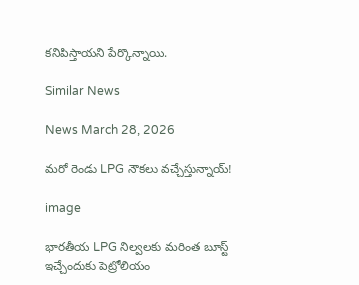కనిపిస్తాయని పేర్కొన్నాయి.

Similar News

News March 28, 2026

మరో రెండు LPG నౌకలు వచ్చేస్తున్నాయ్!

image

భారతీయ LPG నిల్వలకు మరింత బూస్ట్ ఇచ్చేందుకు పెట్రోలియం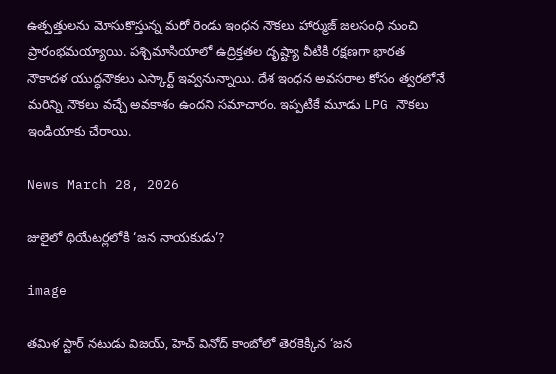ఉత్పత్తులను మోసుకొస్తున్న మరో రెండు ఇంధన నౌకలు హార్ముజ్ జలసంధి నుంచి ప్రారంభమయ్యాయి. పశ్చిమాసియాలో ఉద్రిక్తతల దృష్ట్యా వీటికి రక్షణగా భారత నౌకాదళ యుద్ధనౌకలు ఎస్కార్ట్ ఇవ్వనున్నాయి. దేశ ఇంధన అవసరాల కోసం త్వరలోనే మరిన్ని నౌకలు వచ్చే అవకాశం ఉందని సమాచారం. ఇప్పటికే మూడు LPG నౌకలు ఇండియాకు చేరాయి.

News March 28, 2026

జులైలో థియేటర్లలోకి ‘జన నాయకుడు’?

image

తమిళ స్టార్ నటుడు విజయ్, హెచ్ వినోద్ కాంబోలో తెరకెక్కిన ‘జన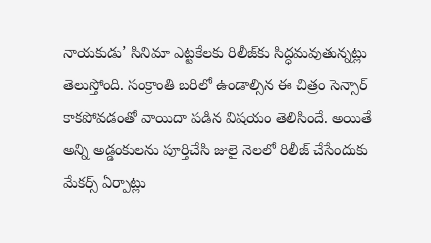నాయకుడు’ సినిమా ఎట్టకేలకు రిలీజ్‌కు సిద్ధమవుతున్నట్లు తెలుస్తోంది. సంక్రాంతి బరిలో ఉండాల్సిన ఈ చిత్రం సెన్సార్ కాకపోవడంతో వాయిదా పడిన విషయం తెలిసిందే. అయితే అన్ని అడ్డంకులను పూర్తిచేసి జులై నెలలో రిలీజ్ చేసేందుకు మేకర్స్ ఏర్పాట్లు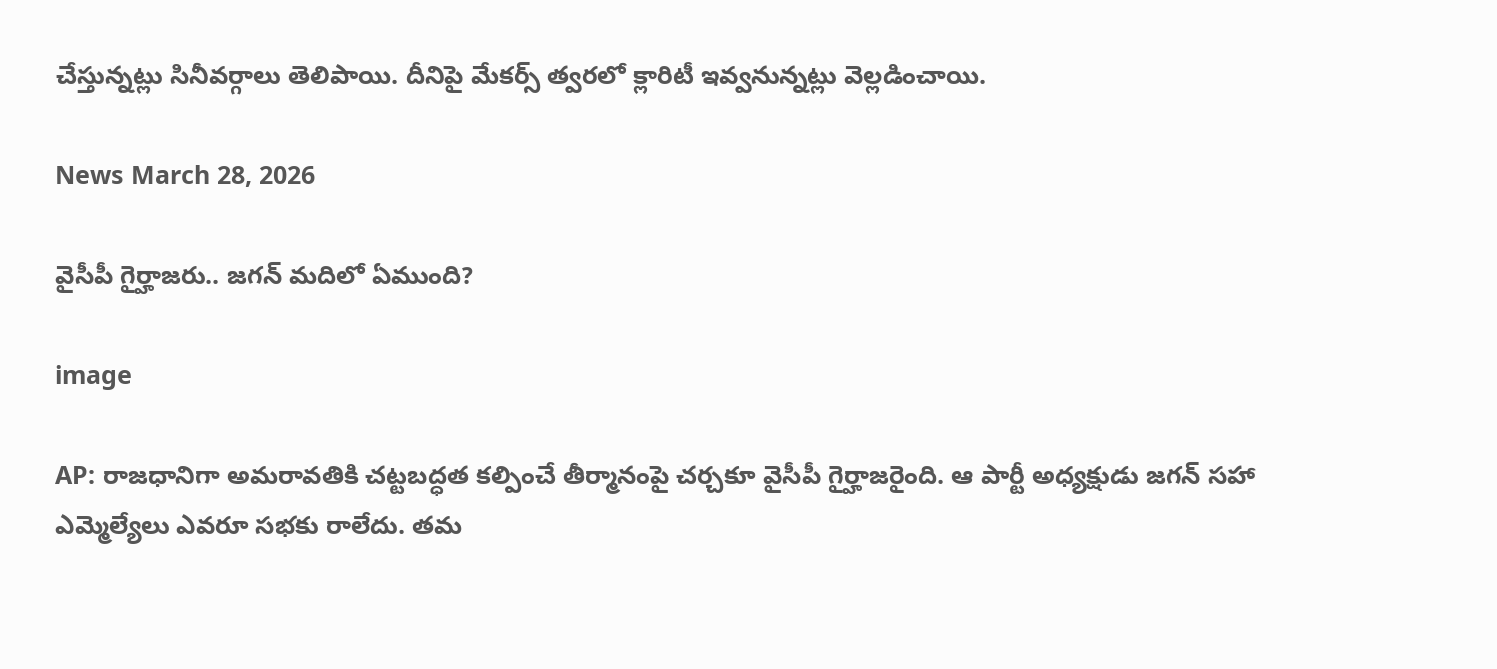చేస్తున్నట్లు సినీవర్గాలు తెలిపాయి. దీనిపై మేకర్స్ త్వరలో క్లారిటీ ఇవ్వనున్నట్లు వెల్లడించాయి.

News March 28, 2026

వైసీపీ గైర్హాజరు.. జగన్ మదిలో ఏముంది?

image

AP: రాజధానిగా అమరావతికి చట్టబద్ధత కల్పించే తీర్మానంపై చర్చకూ వైసీపీ గైర్హాజరైంది. ఆ పార్టీ అధ్యక్షుడు జగన్ సహా ఎమ్మెల్యేలు ఎవరూ సభకు రాలేదు. తమ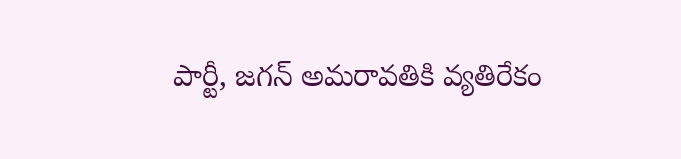పార్టీ, జగన్ అమరావతికి వ్యతిరేకం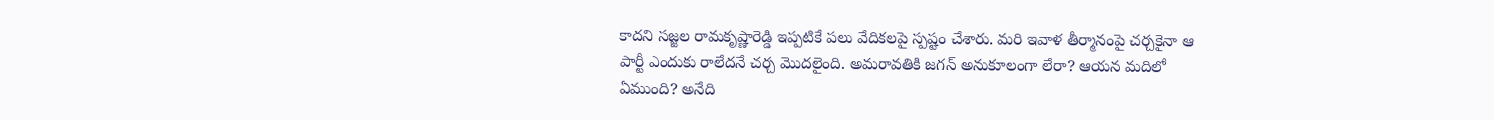కాదని సజ్జల రామకృష్ణారెడ్డి ఇప్పటికే పలు వేదికలపై స్పష్టం చేశారు. మరి ఇవాళ తీర్మానంపై చర్చకైనా ఆ పార్టీ ఎందుకు రాలేదనే చర్చ మొదలైంది. అమరావతికి జగన్ అనుకూలంగా లేరా? ఆయన మదిలో ఏముంది? అనేది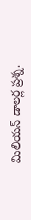మిలియన్ డాలర్ల ప్రశ్న.